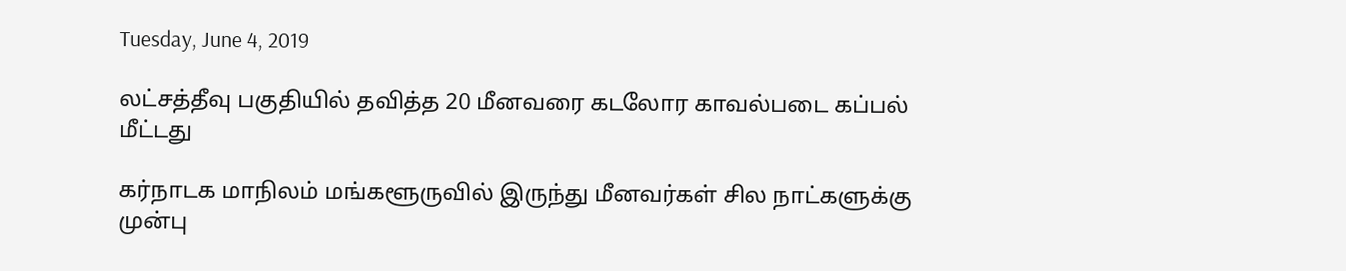Tuesday, June 4, 2019

லட்சத்தீவு பகுதியில் தவித்த 20 மீனவரை கடலோர காவல்படை கப்பல் மீட்டது

கர்நாடக மாநிலம் மங்களூருவில் இருந்து மீனவர்கள் சில நாட்களுக்கு முன்பு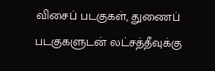விசைப் படகுகள், துணைப் படகுகளுடன் லட்சத்தீவுக்கு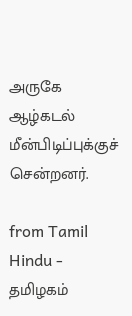அருகே ஆழ்கடல் மீன்பிடிப்புக்குச் சென்றனர்.

from Tamil Hindu - தமிழகம்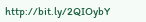http://bit.ly/2QIOybY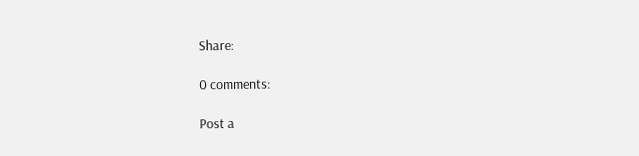Share:

0 comments:

Post a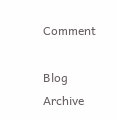Comment

Blog Archive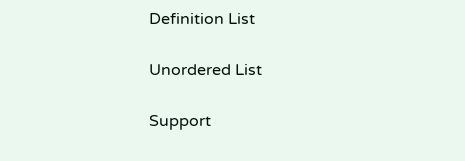Definition List

Unordered List

Support